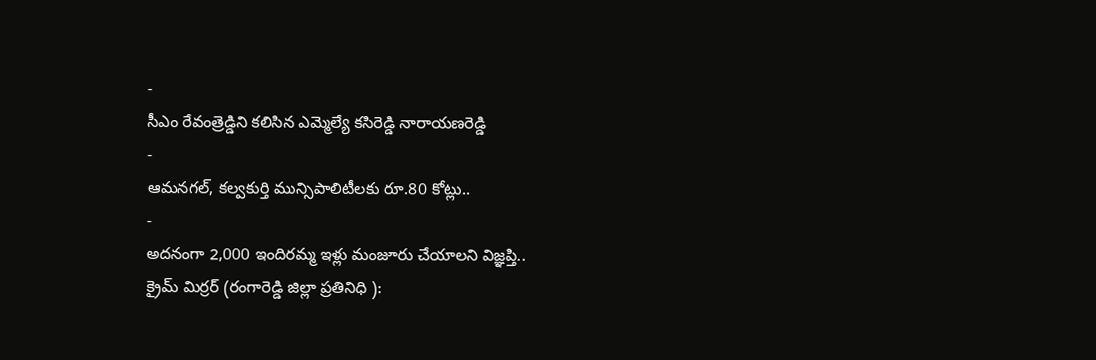-
సీఎం రేవంత్రెడ్డిని కలిసిన ఎమ్మెల్యే కసిరెడ్డి నారాయణరెడ్డి
-
ఆమనగల్, కల్వకుర్తి మున్సిపాలిటీలకు రూ.80 కోట్లు..
-
అదనంగా 2,000 ఇందిరమ్మ ఇళ్లు మంజూరు చేయాలని విజ్ఞప్తి..
క్రైమ్ మిర్రర్ (రంగారెడ్డి జిల్లా ప్రతినిధి ):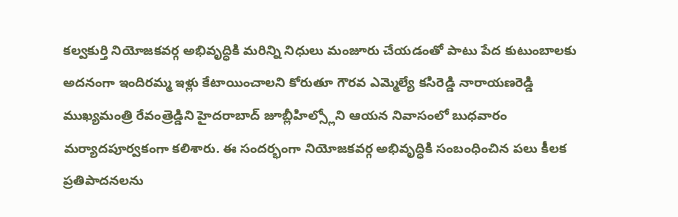కల్వకుర్తి నియోజకవర్గ అభివృద్ధికి మరిన్ని నిధులు మంజూరు చేయడంతో పాటు పేద కుటుంబాలకు అదనంగా ఇందిరమ్మ ఇళ్లు కేటాయించాలని కోరుతూ గౌరవ ఎమ్మెల్యే కసిరెడ్డి నారాయణరెడ్డి ముఖ్యమంత్రి రేవంత్రెడ్డిని హైదరాబాద్ జూబ్లీహిల్స్లోని ఆయన నివాసంలో బుధవారం మర్యాదపూర్వకంగా కలిశారు. ఈ సందర్భంగా నియోజకవర్గ అభివృద్ధికి సంబంధించిన పలు కీలక ప్రతిపాదనలను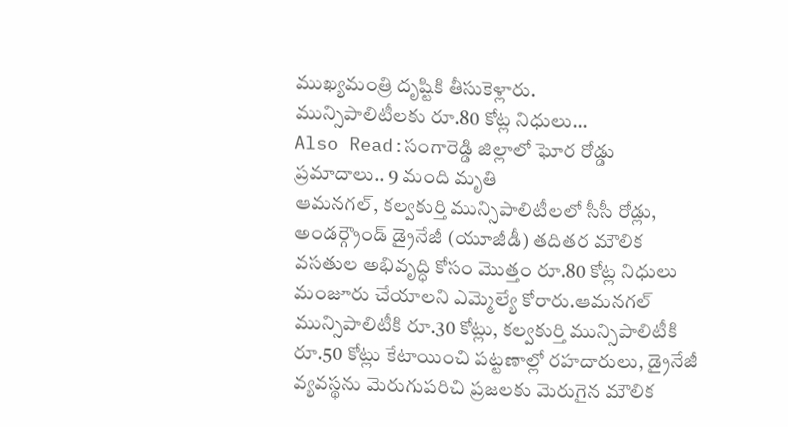ముఖ్యమంత్రి దృష్టికి తీసుకెళ్లారు.
మున్సిపాలిటీలకు రూ.80 కోట్ల నిధులు…
Also Read:సంగారెడ్డి జిల్లాలో ఘోర రోడ్డు ప్రమాదాలు.. 9 మంది మృతి
ఆమనగల్, కల్వకుర్తి మున్సిపాలిటీలలో సీసీ రోడ్లు, అండర్గ్రౌండ్ డ్రైనేజీ (యూజీడీ) తదితర మౌలిక వసతుల అభివృద్ధి కోసం మొత్తం రూ.80 కోట్ల నిధులు మంజూరు చేయాలని ఎమ్మెల్యే కోరారు.ఆమనగల్ మున్సిపాలిటీకి రూ.30 కోట్లు, కల్వకుర్తి మున్సిపాలిటీకి రూ.50 కోట్లు కేటాయించి పట్టణాల్లో రహదారులు, డ్రైనేజీ వ్యవస్థను మెరుగుపరిచి ప్రజలకు మెరుగైన మౌలిక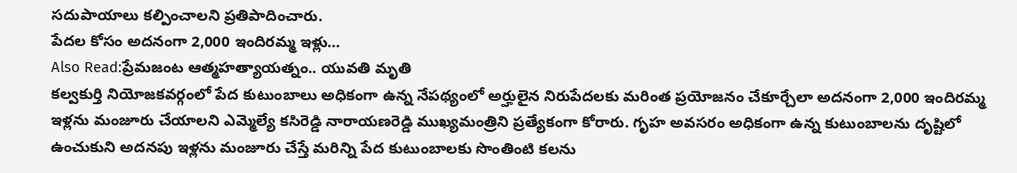సదుపాయాలు కల్పించాలని ప్రతిపాదించారు.
పేదల కోసం అదనంగా 2,000 ఇందిరమ్మ ఇళ్లు…
Also Read:ప్రేమజంట ఆత్మహత్యాయత్నం.. యువతి మృతి
కల్వకుర్తి నియోజకవర్గంలో పేద కుటుంబాలు అధికంగా ఉన్న నేపథ్యంలో అర్హులైన నిరుపేదలకు మరింత ప్రయోజనం చేకూర్చేలా అదనంగా 2,000 ఇందిరమ్మ ఇళ్లను మంజూరు చేయాలని ఎమ్మెల్యే కసిరెడ్డి నారాయణరెడ్డి ముఖ్యమంత్రిని ప్రత్యేకంగా కోరారు. గృహ అవసరం అధికంగా ఉన్న కుటుంబాలను దృష్టిలో ఉంచుకుని అదనపు ఇళ్లను మంజూరు చేస్తే మరిన్ని పేద కుటుంబాలకు సొంతింటి కలను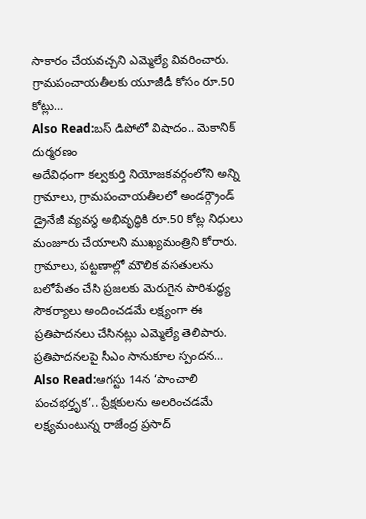సాకారం చేయవచ్చని ఎమ్మెల్యే వివరించారు.
గ్రామపంచాయతీలకు యూజీడీ కోసం రూ.50 కోట్లు…
Also Read:బస్ డిపోలో విషాదం.. మెకానిక్ దుర్మరణం
అదేవిధంగా కల్వకుర్తి నియోజకవర్గంలోని అన్ని గ్రామాలు, గ్రామపంచాయతీలలో అండర్గ్రౌండ్ డ్రైనేజీ వ్యవస్థ అభివృద్ధికి రూ.50 కోట్ల నిధులు మంజూరు చేయాలని ముఖ్యమంత్రిని కోరారు. గ్రామాలు, పట్టణాల్లో మౌలిక వసతులను బలోపేతం చేసి ప్రజలకు మెరుగైన పారిశుద్ధ్య సౌకర్యాలు అందించడమే లక్ష్యంగా ఈ ప్రతిపాదనలు చేసినట్లు ఎమ్మెల్యే తెలిపారు.
ప్రతిపాదనలపై సీఎం సానుకూల స్పందన…
Also Read:ఆగస్టు 14న ‘పాంచాలి పంచభర్తృక’.. ప్రేక్షకులను అలరించడమే లక్ష్యమంటున్న రాజేంద్ర ప్రసాద్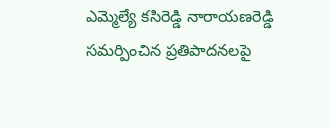ఎమ్మెల్యే కసిరెడ్డి నారాయణరెడ్డి సమర్పించిన ప్రతిపాదనలపై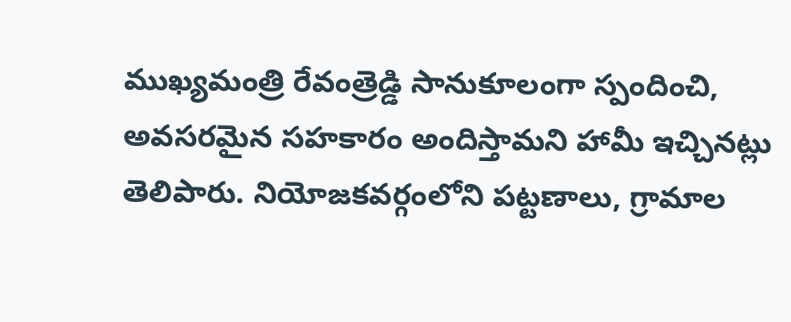ముఖ్యమంత్రి రేవంత్రెడ్డి సానుకూలంగా స్పందించి, అవసరమైన సహకారం అందిస్తామని హామీ ఇచ్చినట్లు తెలిపారు. నియోజకవర్గంలోని పట్టణాలు, గ్రామాల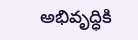అభివృద్ధికి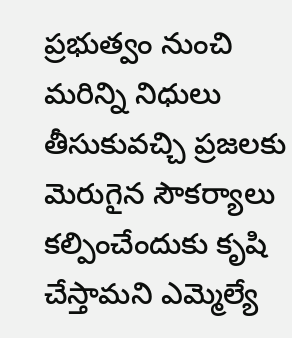ప్రభుత్వం నుంచి మరిన్ని నిధులు తీసుకువచ్చి ప్రజలకు మెరుగైన సౌకర్యాలు కల్పించేందుకు కృషి చేస్తామని ఎమ్మెల్యే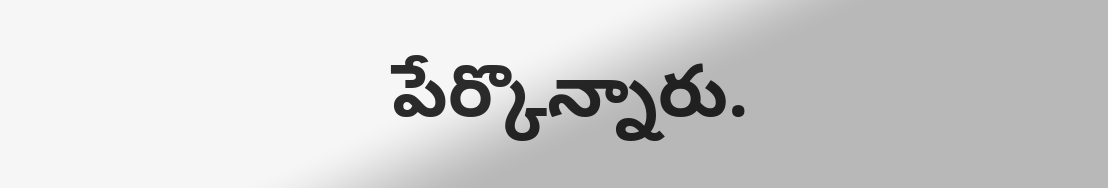పేర్కొన్నారు.